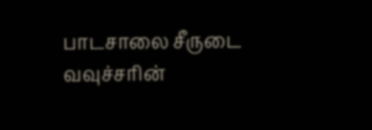பாடசாலை சீருடை வவுச்சரின்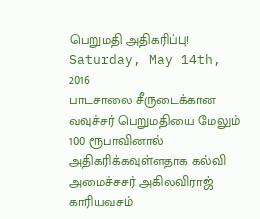பெறுமதி அதிகரிப்பு!
Saturday, May 14th, 2016
பாடசாலை சீருடைக்கான வவுச்சர் பெறுமதியை மேலும் 100 ரூபாவினால் அதிகரிக்கவுள்ளதாக கல்வி அமைச்சசர் அகிலவிராஜ் காரியவசம்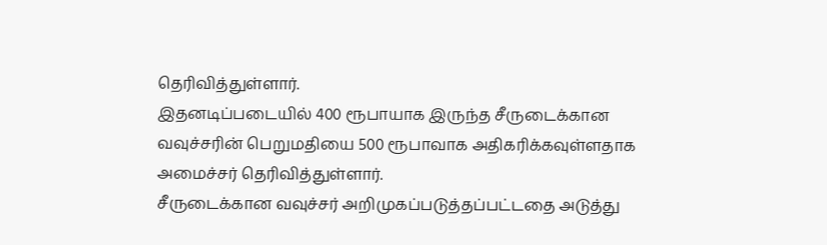தெரிவித்துள்ளார்.
இதனடிப்படையில் 400 ரூபாயாக இருந்த சீருடைக்கான வவுச்சரின் பெறுமதியை 500 ரூபாவாக அதிகரிக்கவுள்ளதாக அமைச்சர் தெரிவித்துள்ளார்.
சீருடைக்கான வவுச்சர் அறிமுகப்படுத்தப்பட்டதை அடுத்து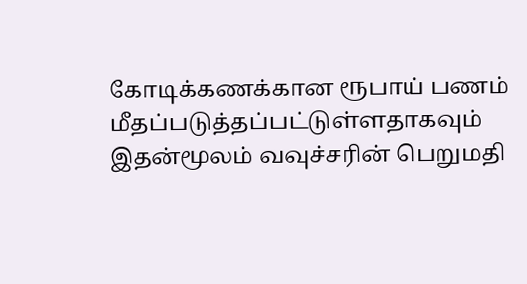கோடிக்கணக்கான ரூபாய் பணம் மீதப்படுத்தப்பட்டுள்ளதாகவும் இதன்மூலம் வவுச்சரின் பெறுமதி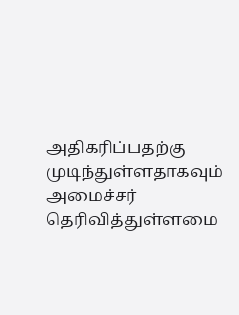அதிகரிப்பதற்கு முடிந்துள்ளதாகவும் அமைச்சர் தெரிவித்துள்ளமை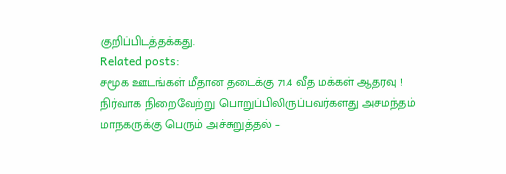குறிப்பிடத்தக்கது.
Related posts:
சமூக ஊடங்கள் மீதான தடைக்கு 71.4 வீத மக்கள் ஆதரவு !
நிர்வாக நிறைவேற்று பொறுப்பிலிருப்பவர்களது அசமந்தம் மாநகருக்கு பெரும் அச்சுறுத்தல் –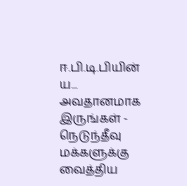ஈ.பி.டி.பியின் ய...
அவதானமாக இருங்கள் - நெடுந்தீவு மக்களுக்கு வைத்திய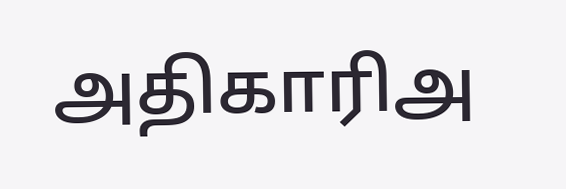அதிகாரிஅ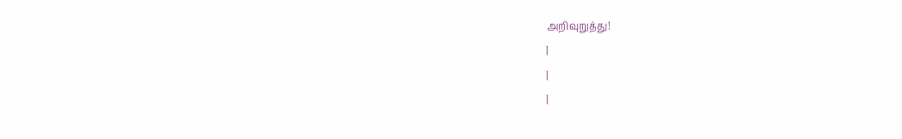அறிவுறுத்து!
|
|
|